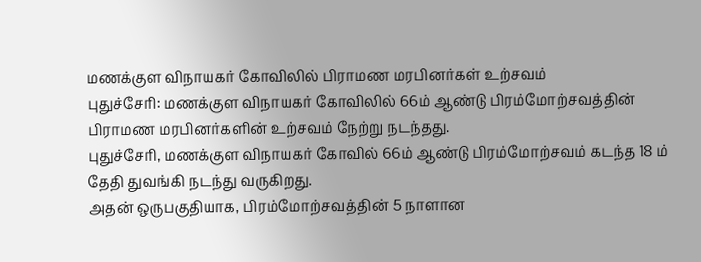மணக்குள விநாயகர் கோவிலில் பிராமண மரபினர்கள் உற்சவம்
புதுச்சேரி: மணக்குள விநாயகர் கோவிலில் 66ம் ஆண்டு பிரம்மோற்சவத்தின் பிராமண மரபினர்களின் உற்சவம் நேற்று நடந்தது.
புதுச்சேரி, மணக்குள விநாயகர் கோவில் 66ம் ஆண்டு பிரம்மோற்சவம் கடந்த 18 ம் தேதி துவங்கி நடந்து வருகிறது.
அதன் ஒருபகுதியாக, பிரம்மோற்சவத்தின் 5 நாளான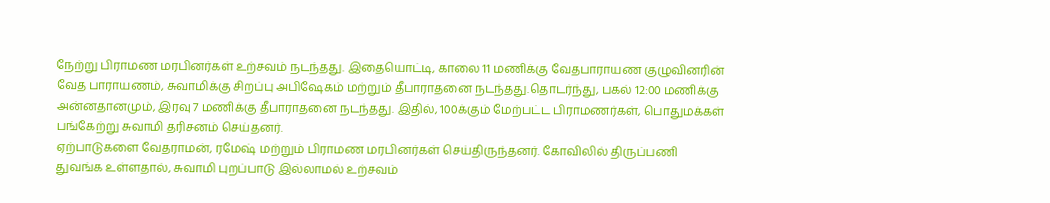நேற்று பிராமண மரபினர்கள் உற்சவம் நடந்தது. இதையொட்டி, காலை 11 மணிக்கு வேதபாராயண குழுவினரின் வேத பாராயணம், சுவாமிக்கு சிறப்பு அபிஷேகம் மற்றும் தீபாராதனை நடந்தது.தொடர்ந்து, பகல் 12:00 மணிக்கு அன்னதானமும், இரவு 7 மணிக்கு தீபாராதனை நடந்தது. இதில், 100க்கும் மேற்பட்ட பிராமணர்கள், பொதுமக்கள் பங்கேற்று சுவாமி தரிசனம் செய்தனர்.
ஏற்பாடுகளை வேதராமன், ரமேஷ் மற்றும் பிராமண மரபினர்கள் செய்திருந்தனர். கோவிலில் திருப்பணி துவங்க உள்ளதால், சுவாமி புறப்பாடு இல்லாமல் உற்சவம்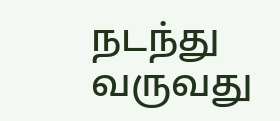நடந்து வருவது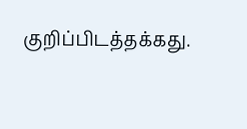குறிப்பிடத்தக்கது.